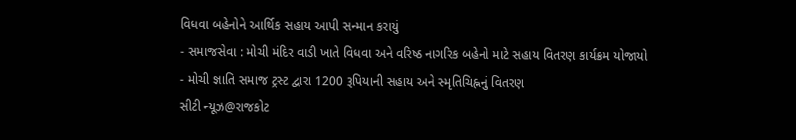વિધવા બહેનોને આર્થિક સહાય આપી સન્માન કરાયું
- સમાજસેવા : મોચી મંદિર વાડી ખાતે વિધવા અને વરિષ્ઠ નાગરિક બહેનો માટે સહાય વિતરણ કાર્યક્રમ યોજાયો
- મોચી જ્ઞાતિ સમાજ ટ્રસ્ટ દ્વારા 1200 રૂપિયાની સહાય અને સ્મૃતિચિહ્નનું વિતરણ
સીટી ન્યૂઝ@રાજકોટ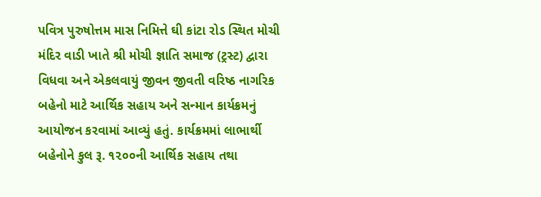પવિત્ર પુરુષોત્તમ માસ નિમિત્તે ઘી કાંટા રોડ સ્થિત મોચી મંદિર વાડી ખાતે શ્રી મોચી જ્ઞાતિ સમાજ (ટ્રસ્ટ) દ્વારા વિધવા અને એકલવાયું જીવન જીવતી વરિષ્ઠ નાગરિક બહેનો માટે આર્થિક સહાય અને સન્માન કાર્યક્રમનું આયોજન કરવામાં આવ્યું હતું. કાર્યક્રમમાં લાભાર્થી બહેનોને કુલ રૂ. ૧૨૦૦ની આર્થિક સહાય તથા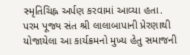સ્મૃતિચિહ્ન અર્પણ કરવામાં આવ્યા હતા. પરમ પૂજ્ય સંત શ્રી લાલાબાપાની પ્રેરણાથી યોજાયેલા આ કાર્યક્રમનો મુખ્ય હેતુ સમાજની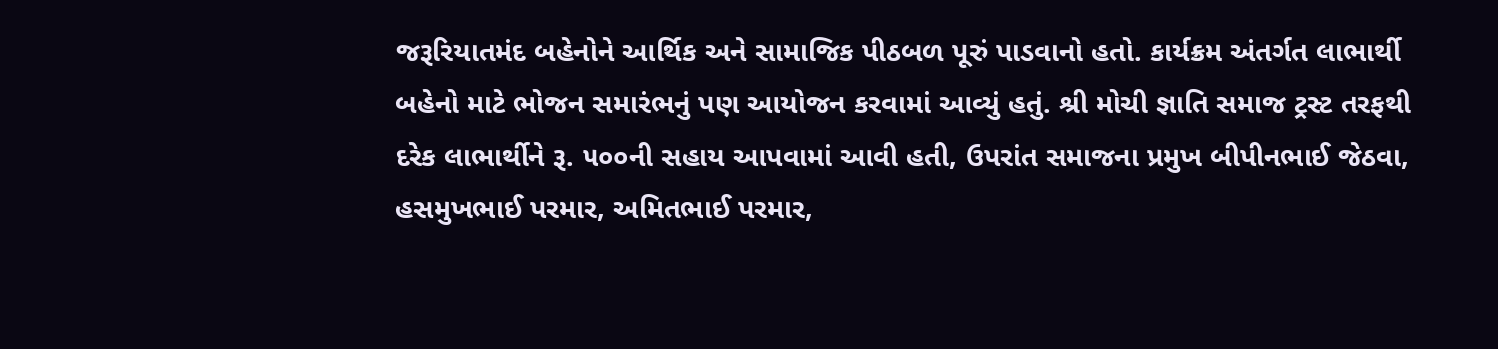જરૂરિયાતમંદ બહેનોને આર્થિક અને સામાજિક પીઠબળ પૂરું પાડવાનો હતો. કાર્યક્રમ અંતર્ગત લાભાર્થી બહેનો માટે ભોજન સમારંભનું પણ આયોજન કરવામાં આવ્યું હતું. શ્રી મોચી જ્ઞાતિ સમાજ ટ્રસ્ટ તરફથી દરેક લાભાર્થીને રૂ. ૫૦૦ની સહાય આપવામાં આવી હતી, ઉપરાંત સમાજના પ્રમુખ બીપીનભાઈ જેઠવા, હસમુખભાઈ પરમાર, અમિતભાઈ પરમાર,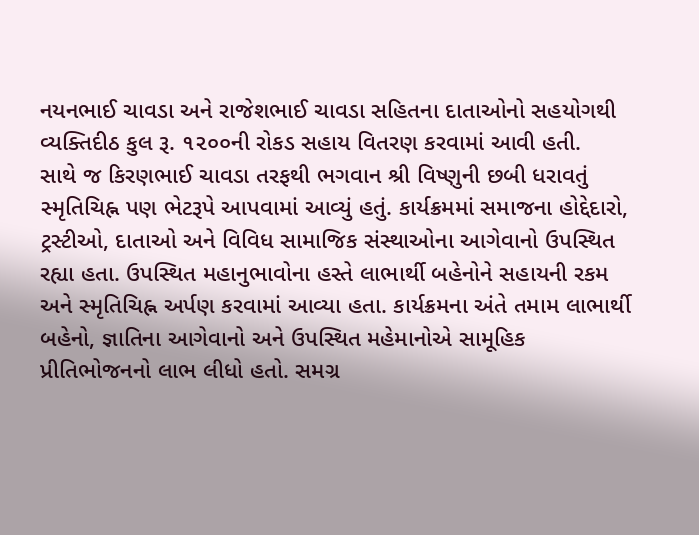નયનભાઈ ચાવડા અને રાજેશભાઈ ચાવડા સહિતના દાતાઓનો સહયોગથી વ્યક્તિદીઠ કુલ રૂ. ૧૨૦૦ની રોકડ સહાય વિતરણ કરવામાં આવી હતી.
સાથે જ કિરણભાઈ ચાવડા તરફથી ભગવાન શ્રી વિષ્ણુની છબી ધરાવતું સ્મૃતિચિહ્ન પણ ભેટરૂપે આપવામાં આવ્યું હતું. કાર્યક્રમમાં સમાજના હોદ્દેદારો, ટ્રસ્ટીઓ, દાતાઓ અને વિવિધ સામાજિક સંસ્થાઓના આગેવાનો ઉપસ્થિત રહ્યા હતા. ઉપસ્થિત મહાનુભાવોના હસ્તે લાભાર્થી બહેનોને સહાયની રકમ અને સ્મૃતિચિહ્ન અર્પણ કરવામાં આવ્યા હતા. કાર્યક્રમના અંતે તમામ લાભાર્થી બહેનો, જ્ઞાતિના આગેવાનો અને ઉપસ્થિત મહેમાનોએ સામૂહિક પ્રીતિભોજનનો લાભ લીધો હતો. સમગ્ર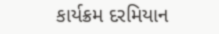કાર્યક્રમ દરમિયાન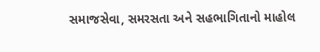સમાજસેવા, સમરસતા અને સહભાગિતાનો માહોલ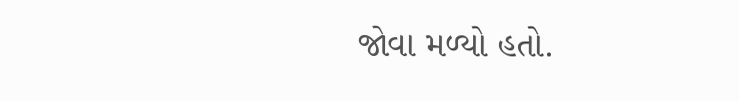જોવા મળ્યો હતો.